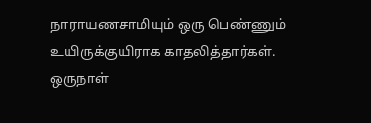நாராயணசாமியும் ஒரு பெண்ணும் உயிருக்குயிராக காதலித்தார்கள்.
ஒருநாள்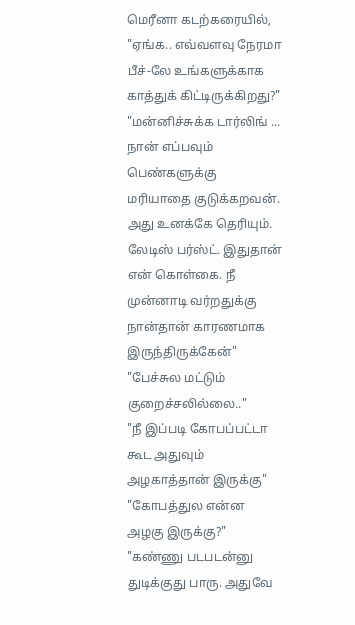மெரீனா கடற்கரையில்,
"ஏங்க.. எவ்வளவு நேரமா பீச்-லே உங்களுக்காக காத்துக் கிட்டிருக்கிறது?"
"மன்னிச்சுக்க டார்லிங் ... நான் எப்பவும் பெண்களுக்கு மரியாதை குடுக்கறவன். அது உனக்கே தெரியும். லேடிஸ் பர்ஸ்ட். இதுதான் என் கொள்கை. நீ முன்னாடி வர்றதுக்கு நான்தான் காரணமாக இருந்திருக்கேன்"
"பேச்சுல மட்டும் குறைச்சலில்லை.."
"நீ இப்படி கோபப்பட்டா கூட அதுவும் அழகாத்தான் இருக்கு"
"கோபத்துல என்ன அழகு இருக்கு?"
"கண்ணு படபடன்னு துடிக்குது பாரு. அதுவே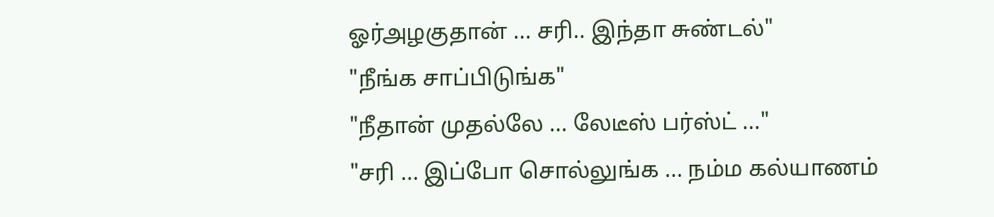ஓர்அழகுதான் ... சரி.. இந்தா சுண்டல்"
"நீங்க சாப்பிடுங்க"
"நீதான் முதல்லே ... லேடீஸ் பர்ஸ்ட் ..."
"சரி ... இப்போ சொல்லுங்க ... நம்ம கல்யாணம்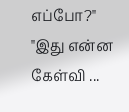எப்போ?"
"இது என்ன கேள்வி ...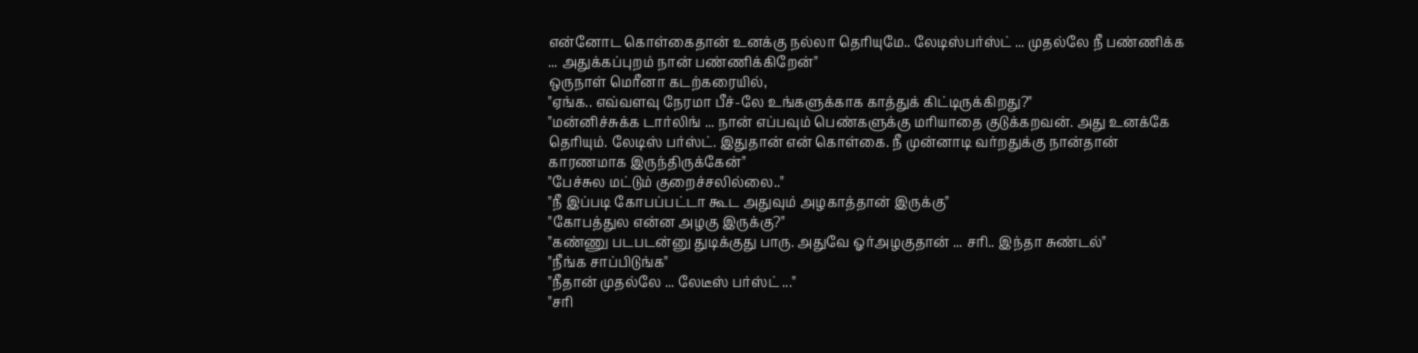என்னோட கொள்கைதான் உனக்கு நல்லா தெரியுமே.. லேடிஸ்பர்ஸ்ட் ... முதல்லே நீ பண்ணிக்க ... அதுக்கப்புறம் நான் பண்ணிக்கிறேன்"
ஒருநாள் மெரீனா கடற்கரையில்,
"ஏங்க.. எவ்வளவு நேரமா பீச்-லே உங்களுக்காக காத்துக் கிட்டிருக்கிறது?"
"மன்னிச்சுக்க டார்லிங் ... நான் எப்பவும் பெண்களுக்கு மரியாதை குடுக்கறவன். அது உனக்கே தெரியும். லேடிஸ் பர்ஸ்ட். இதுதான் என் கொள்கை. நீ முன்னாடி வர்றதுக்கு நான்தான் காரணமாக இருந்திருக்கேன்"
"பேச்சுல மட்டும் குறைச்சலில்லை.."
"நீ இப்படி கோபப்பட்டா கூட அதுவும் அழகாத்தான் இருக்கு"
"கோபத்துல என்ன அழகு இருக்கு?"
"கண்ணு படபடன்னு துடிக்குது பாரு. அதுவே ஓர்அழகுதான் ... சரி.. இந்தா சுண்டல்"
"நீங்க சாப்பிடுங்க"
"நீதான் முதல்லே ... லேடீஸ் பர்ஸ்ட் ..."
"சரி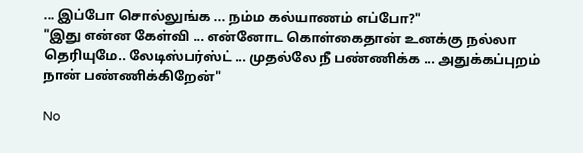... இப்போ சொல்லுங்க ... நம்ம கல்யாணம் எப்போ?"
"இது என்ன கேள்வி ... என்னோட கொள்கைதான் உனக்கு நல்லா தெரியுமே.. லேடிஸ்பர்ஸ்ட் ... முதல்லே நீ பண்ணிக்க ... அதுக்கப்புறம் நான் பண்ணிக்கிறேன்"

No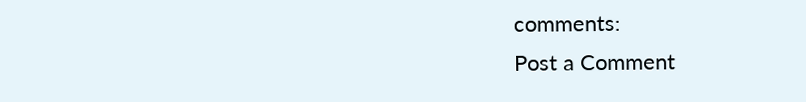comments:
Post a Comment